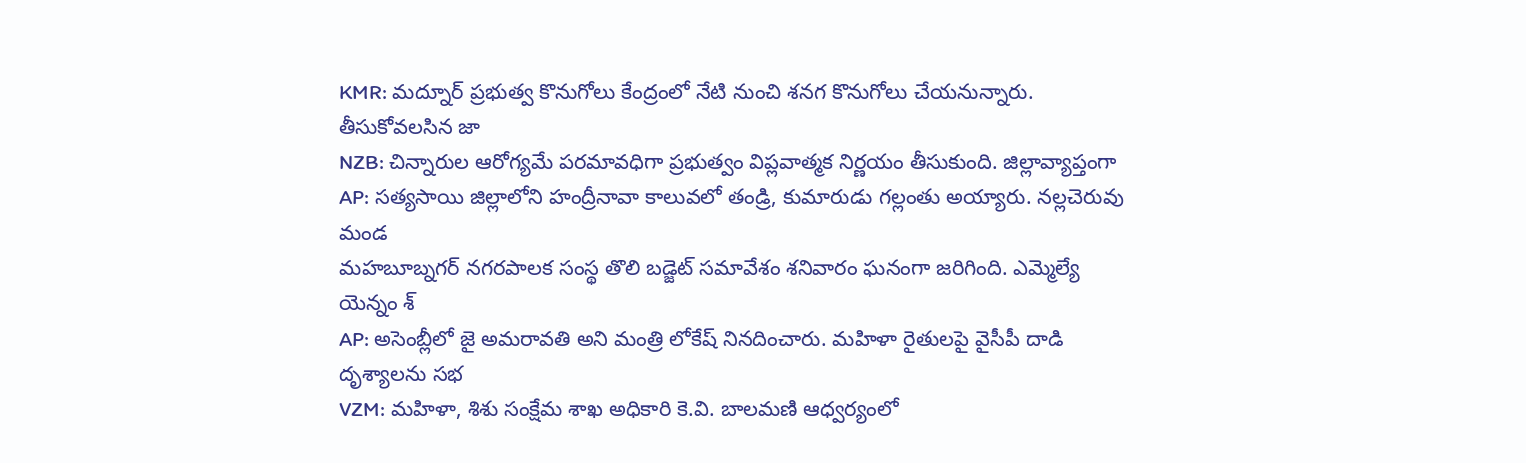KMR: మద్నూర్ ప్రభుత్వ కొనుగోలు కేంద్రంలో నేటి నుంచి శనగ కొనుగోలు చేయనున్నారు. తీసుకోవలసిన జా
NZB: చిన్నారుల ఆరోగ్యమే పరమావధిగా ప్రభుత్వం విప్లవాత్మక నిర్ణయం తీసుకుంది. జిల్లావ్యాప్తంగా
AP: సత్యసాయి జిల్లాలోని హంద్రీనావా కాలువలో తండ్రి, కుమారుడు గల్లంతు అయ్యారు. నల్లచెరువు మండ
మహబూబ్నగర్ నగరపాలక సంస్థ తొలి బడ్జెట్ సమావేశం శనివారం ఘనంగా జరిగింది. ఎమ్మెల్యే యెన్నం శ్
AP: అసెంబ్లీలో జై అమరావతి అని మంత్రి లోకేష్ నినదించారు. మహిళా రైతులపై వైసీపీ దాడి దృశ్యాలను సభ
VZM: మహిళా, శిశు సంక్షేమ శాఖ అధికారి కె.వి. బాలమణి ఆధ్వర్యంలో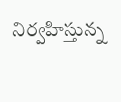నిర్వహిస్తున్న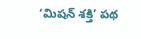‘మిషన్ శక్తి’ పథ